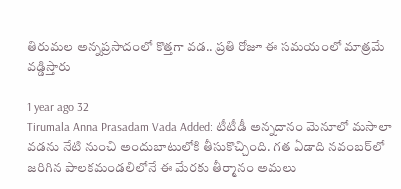తిరుమల అన్నప్రసాదంలో కొత్తగా వడ.. ప్రతి రోజూ ఈ సమయంలో మాత్రమే వడ్డిస్తారు

1 year ago 32
Tirumala Anna Prasadam Vada Added: టీటీడీ అన్నదానం మెనూలో మసాలా వడను నేటి నుంచి అందుబాటులోకి తీసుకొచ్చింది. గత ఏడాది నవంబర్‌లో జరిగిన పాలకమండలిలోనే ఈ మేరకు తీర్మానం అమలు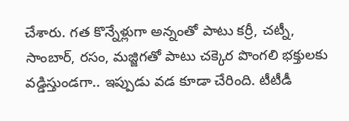చేశారు. గత కొన్నేళ్లుగా అన్నంతో పాటు కర్రీ, చట్నీ, సాంబార్, రసం, మజ్జిగతో పాటు చక్కెర పొంగలి భక్తులకు వడ్డిస్తుండగా.. ఇప్పుడు వడ కూడా చేరింది. టీటీడీ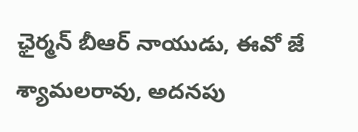ఛైర్మన్ బీఆర్ నాయుడు, ఈవో జే శ్యామలరావు, అదనపు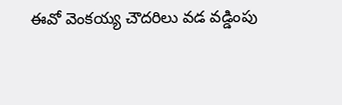ఈవో వెంకయ్య చౌదరిలు వడ వడ్డింపు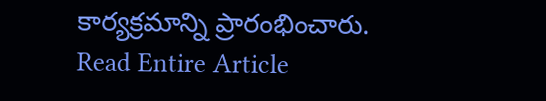కార్యక్రమాన్ని ప్రారంభించారు.
Read Entire Article